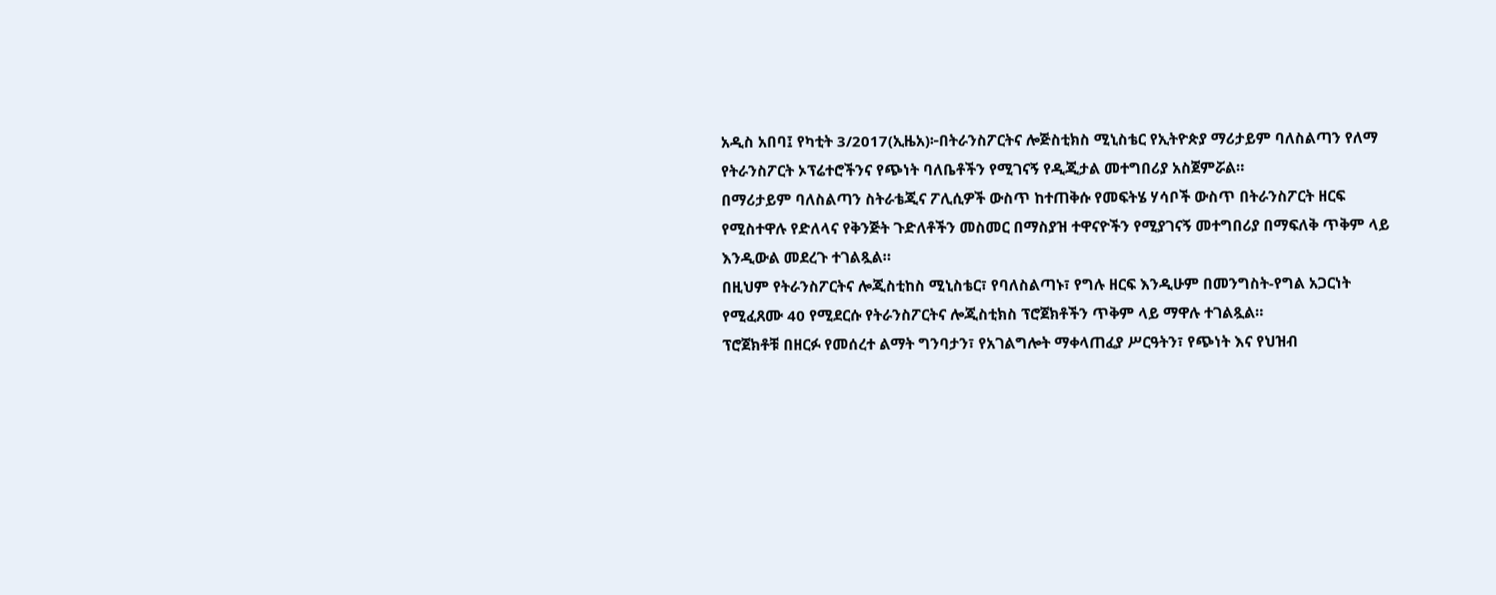አዲስ አበባ፤ የካቲት 3/2017(ኢዜአ)፦በትራንስፖርትና ሎጅስቲክስ ሚኒስቴር የኢትዮጵያ ማሪታይም ባለስልጣን የለማ የትራንስፖርት ኦፕሬተሮችንና የጭነት ባለቤቶችን የሚገናኝ የዲጂታል መተግበሪያ አስጀምሯል።
በማሪታይም ባለስልጣን ስትራቴጂና ፖሊሲዎች ውስጥ ከተጠቅሱ የመፍትሄ ሃሳቦች ውስጥ በትራንስፖርት ዘርፍ የሚስተዋሉ የድለላና የቅንጅት ጉድለቶችን መስመር በማስያዝ ተዋናዮችን የሚያገናኝ መተግበሪያ በማፍለቅ ጥቅም ላይ እንዲውል መደረጉ ተገልጿል።
በዚህም የትራንስፖርትና ሎጂስቲከስ ሚኒስቴር፣ የባለስልጣኑ፣ የግሉ ዘርፍ እንዲሁም በመንግስት-የግል አጋርነት የሚፈጸሙ 40 የሚደርሱ የትራንስፖርትና ሎጂስቲክስ ፕሮጀክቶችን ጥቅም ላይ ማዋሉ ተገልጿል።
ፕሮጀክቶቹ በዘርፉ የመሰረተ ልማት ግንባታን፣ የአገልግሎት ማቀላጠፈያ ሥርዓትን፣ የጭነት እና የህዝብ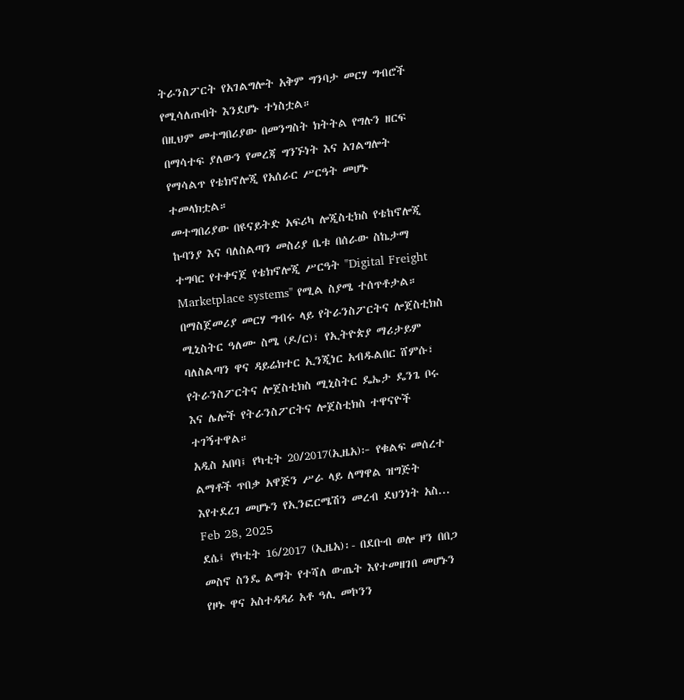ትራንስፖርት የአገልግሎት አቅም ግንባታ መርሃ ግብሮች የሚሳለጡበት እንደሆኑ ተነስቷል።
በዚህም መተግበሪያው በመንግስት ክትትል የግሉን ዘርፍ በማሳተፍ ያለውን የመረጃ ግንኙነት እና አገልግሎት የማሳልጥ የቴክኖሎጂ የአሰራር ሥርዓት መሆኑ ተመላክቷል።
መተግበሪያው በዩናይትድ አፍሪካ ሎጂስቲክስ የቴከኖሎጂ ኩባንያ እና ባለስልጣን መስሪያ ቤቱ በሰራው ስኬታማ ተግባር የተቀናጀ የቴክኖሎጂ ሥርዓት "Digital Freight Marketplace systems" የሚል ስያሜ ተሰጥቶታል።
በማስጀመሪያ መርሃ ግብሩ ላይ የትራንስፖርትና ሎጀስቲክስ ሚኒስትር ዓለሙ ስሜ (ዶ/ር)፣ የኢትዮጵያ ማሪታይም ባለስልጣን ዋና ዳይሬክተር ኢንጂነር አብዱልበር ሸምሱ፣ የትራንስፖርትና ሎጀስቲክስ ሚኒስትር ዴኤታ ዴንጌ ቦሩ እና ሌሎች የትራንስፖርትና ሎጀስቲክስ ተዋናዮች ተገኝተዋል።
አዲስ አበባ፤ የካቲት 20/2017(ኢዜአ)፦ የቁልፍ መሰረተ ልማቶች ጥበቃ አዋጅን ሥራ ላይ ለማዋል ዝግጅት እየተደረገ መሆኑን የኢንፎርሜሽን መረብ ደህንነት አስ...
Feb 28, 2025
ደሴ፤ የካቲት 16/2017 (ኢዜአ)፡- በደቡብ ወሎ ዞን በበጋ መስኖ ስንዴ ልማት የተሻለ ውጤት እየተመዘገበ መሆኑን የዞኑ ዋና አስተዳዳሪ አቶ ዓሊ መኮንን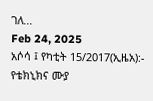ገለ...
Feb 24, 2025
አሶሳ ፤ የካቲት 15/2017(ኢዜአ):- የቴክኒክና ሙያ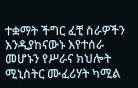ተቋማት ችግር ፈቺ ስራዎችን እንዲያከናውኑ እየተሰራ መሆኑን የሥራና ክህሎት ሚኒስትር ሙፈሪሃት ካሚል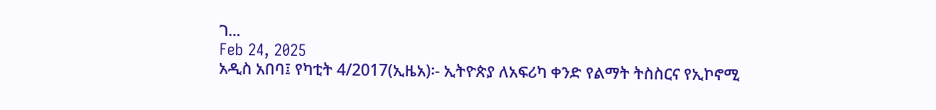ገ...
Feb 24, 2025
አዲስ አበባ፤ የካቲት 4/2017(ኢዜአ)፡- ኢትዮጵያ ለአፍሪካ ቀንድ የልማት ትስስርና የኢኮኖሚ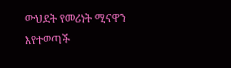ውህደት የመሪነት ሚናዋን እየተወጣች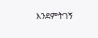እንደምትገኝ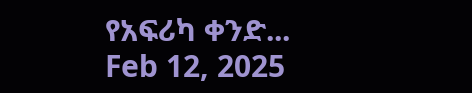የአፍሪካ ቀንድ...
Feb 12, 2025